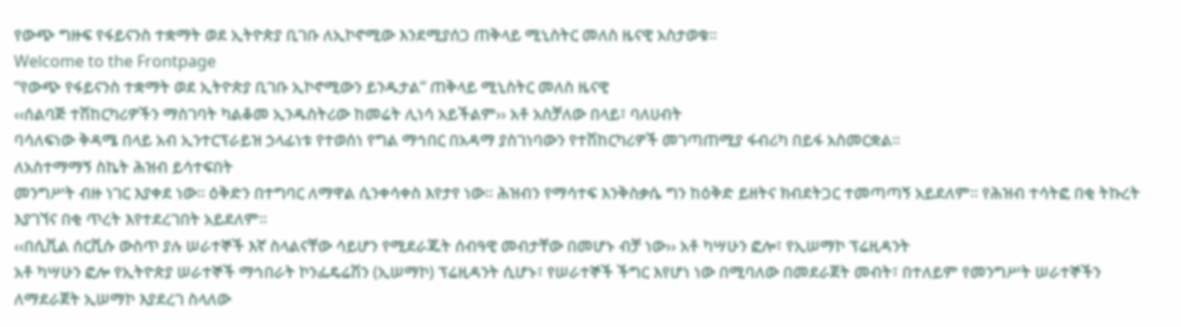የውጭ ግዙፍ የፋይናንስ ተቋማት ወደ ኢትዮጵያ ቢገቡ ለኢኮኖሚው እንደሚያሰጋ ጠቅላይ ሚኒስትር መለስ ዜናዊ አስታወቁ፡፡
Welcome to the Frontpage
“የውጭ የፋይናንስ ተቋማት ወደ ኢትዮጵያ ቢገቡ ኢኮኖሚውን ይንዱታል” ጠቅላይ ሚኒስትር መለስ ዜናዊ
‹‹ሰልባጅ ተሽከርካሪዎችን ማስገባት ካልቆመ ኢንዱስትሪው ከመሬት ሊነሳ አይችልም›› አቶ አስቻለው በላይ፣ ባለሀብት
ባሳለፍነው ቅዳሜ በላይ አብ ኢንተርፕራይዝ ኃላፊነቱ የተወሰነ የግል ማኅበር በአዳማ ያስገነባውን የተሽከርካሪዎች መገጣጠሚያ ፋብሪካ በይፋ አስመርቋል፡፡
ለአስተማማኝ ስኬት ሕዝብ ይሳተፍበት
መንግሥት ብዙ ነገር እያቀደ ነው፡፡ ዕቅድን በተግባር ለማዋል ሲንቀሳቀስ እየታየ ነው፡፡ ሕዝብን የማሳተፍ እንቅስቃሴ ግን ከዕቅድ ይዘትና ክብደትጋር ተመጣጣኝ አይደለም፡፡ የሕዝብ ተሳትፎ በቂ ትኩረት እያገኘና በቂ ጥረት እየተደረገበት አይደለም፡፡
‹‹በሲቪል ሰርቪሱ ውስጥ ያሉ ሠራተኞች እኛ ስላልናቸው ሳይሆን የሚደራጁት ሰብዓዊ መብታቸው በመሆኑ ብቻ ነው›› አቶ ካሣሁን ፎሎ፣ የኢሠማኮ ፕሬዚዳንት
አቶ ካሣሁን ፎሎ የኢትዮጵያ ሠራተኞች ማኅበራት ኮንፌዴሬሽን (ኢሠማኮ) ፕሬዚዳንት ሲሆኑ፣ የሠራተኞች ችግር እየሆነ ነው በሚባለው በመደራጀት መብት፣ በተለይም የመንግሥት ሠራተኞችን ለማደራጀት ኢሠማኮ እያደረገ ስላለው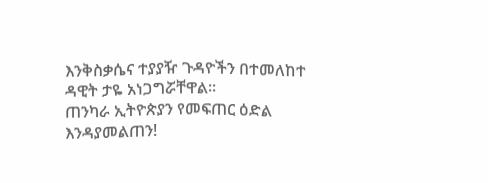እንቅስቃሴና ተያያዥ ጉዳዮችን በተመለከተ ዳዊት ታዬ አነጋግሯቸዋል፡፡
ጠንካራ ኢትዮጵያን የመፍጠር ዕድል እንዳያመልጠን!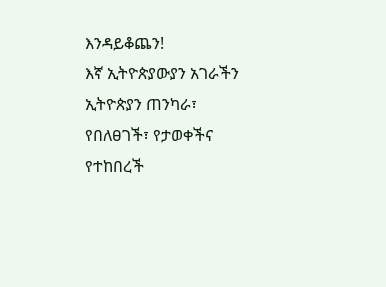እንዳይቆጨን!
እኛ ኢትዮጵያውያን አገራችን ኢትዮጵያን ጠንካራ፣ የበለፀገች፣ የታወቀችና የተከበረች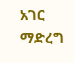አገር ማድረግ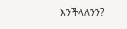እንችላለንን?